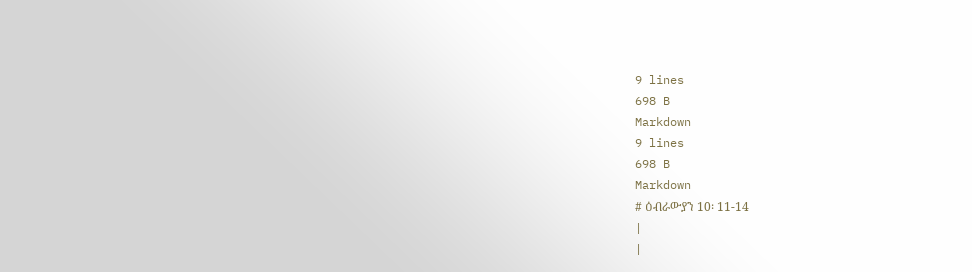9 lines
698 B
Markdown
9 lines
698 B
Markdown
# ዕብራውያን 10፡ 11-14
|
|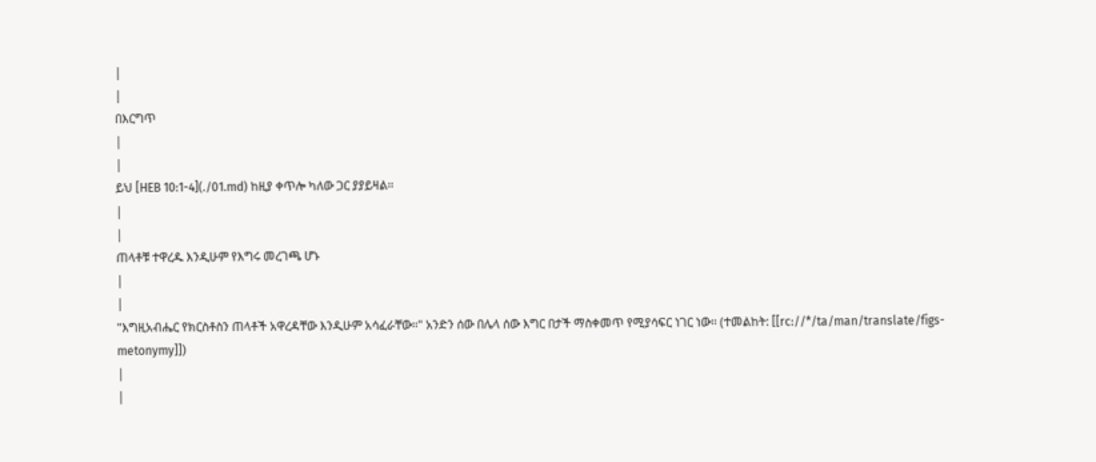|
|
በእርግጥ
|
|
ይህ [HEB 10:1-4](./01.md) ከዚያ ቀጥሎ ካለው ጋር ያያይዛል፡፡
|
|
ጠላቶቹ ተዋረዱ እንዲሁም የእግሩ መረገጫ ሆኑ
|
|
"እግዚአብሔር የክርስቶስን ጠላቶች አዋረዳቸው እንዲሁም አሳፈራቸው፡፡" አንድን ሰው በሌላ ሰው እግር በታች ማስቀመጥ የሚያሳፍር ነገር ነው፡፡ (ተመልከት: [[rc://*/ta/man/translate/figs-metonymy]])
|
|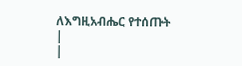ለእግዚአብሔር የተሰጡት
|
|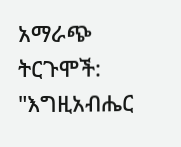አማራጭ ትርጉሞች: "እግዚአብሔር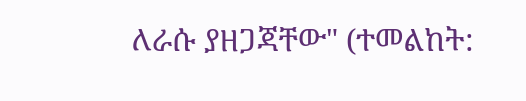ለራሱ ያዘጋጃቸው" (ተመልከት: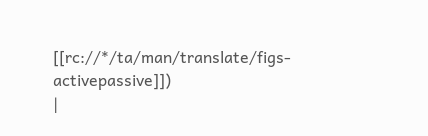[[rc://*/ta/man/translate/figs-activepassive]])
|